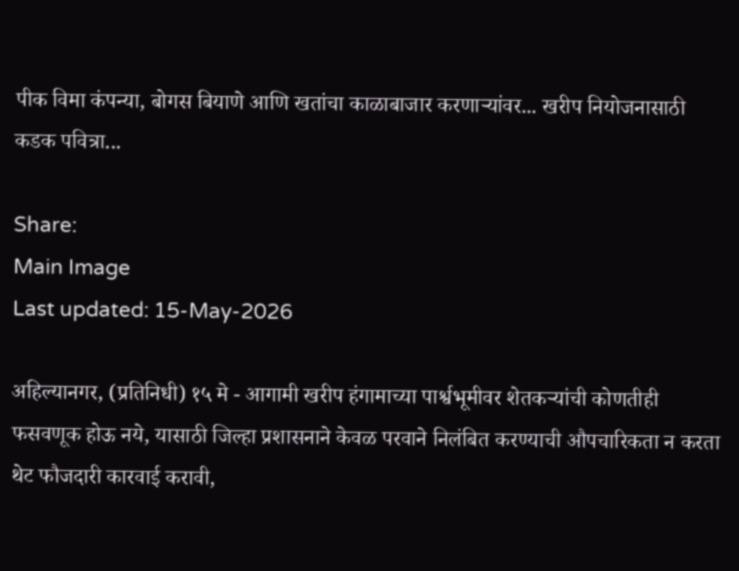पीक विमा कंपन्या, बोगस बियाणे आणि खतांचा काळाबाजार करणाऱ्यांवर... खरीप नियोजनासाठी कडक पवित्रा...

Share:
Main Image
Last updated: 15-May-2026

अहिल्यानगर, (प्रतिनिधी) १५ मे - आगामी खरीप हंगामाच्या पार्श्वभूमीवर शेतकऱ्यांची कोणतीही फसवणूक होऊ नये, यासाठी जिल्हा प्रशासनाने केवळ परवाने निलंबित करण्याची औपचारिकता न करता थेट फौजदारी कारवाई करावी,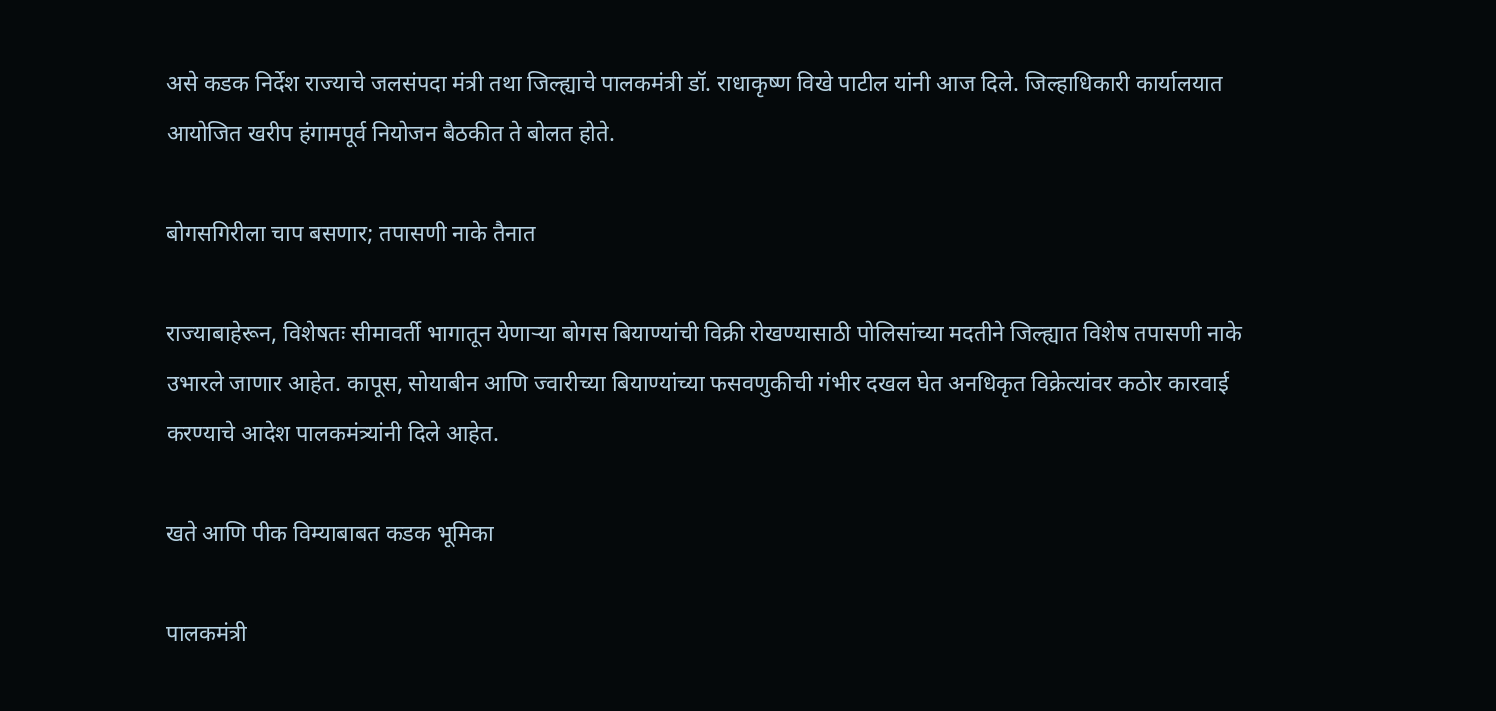असे कडक निर्देश राज्याचे जलसंपदा मंत्री तथा जिल्ह्याचे पालकमंत्री डॉ. राधाकृष्ण विखे पाटील यांनी आज दिले. जिल्हाधिकारी कार्यालयात आयोजित खरीप हंगामपूर्व नियोजन बैठकीत ते बोलत होते.

बोगसगिरीला चाप बसणार; तपासणी नाके तैनात

राज्याबाहेरून, विशेषतः सीमावर्ती भागातून येणाऱ्या बोगस बियाण्यांची विक्री रोखण्यासाठी पोलिसांच्या मदतीने जिल्ह्यात विशेष तपासणी नाके उभारले जाणार आहेत. कापूस, सोयाबीन आणि ज्वारीच्या बियाण्यांच्या फसवणुकीची गंभीर दखल घेत अनधिकृत विक्रेत्यांवर कठोर कारवाई करण्याचे आदेश पालकमंत्र्यांनी दिले आहेत.

खते आणि पीक विम्याबाबत कडक भूमिका

पालकमंत्री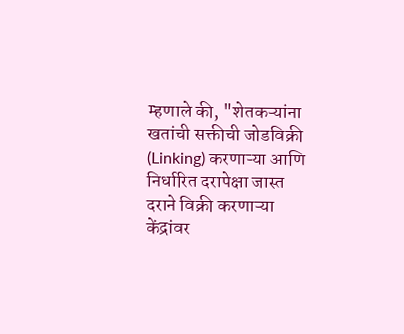म्हणाले की, "शेतकऱ्यांना खतांची सक्तीची जोडविक्री (Linking) करणाऱ्या आणि निर्धारित दरापेक्षा जास्त दराने विक्री करणाऱ्या केंद्रांवर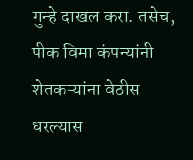गुन्हे दाखल करा. तसेच, पीक विमा कंपन्यांनी शेतकऱ्यांना वेठीस धरल्यास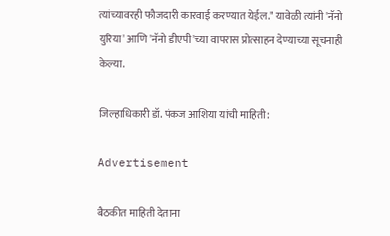त्यांच्यावरही फौजदारी कारवाई करण्यात येईल." यावेळी त्यांनी 'नॅनो युरिया' आणि 'नॅनो डीएपी'च्या वापरास प्रोत्साहन देण्याच्या सूचनाही केल्या.

जिल्हाधिकारी डॉ. पंकज आशिया यांची माहिती:

Advertisement

बैठकीत माहिती देताना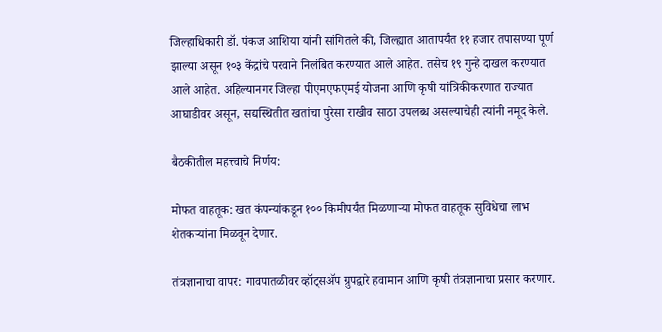जिल्हाधिकारी डॉ. पंकज आशिया यांनी सांगितले की, जिल्ह्यात आतापर्यंत ११ हजार तपासण्या पूर्ण झाल्या असून १०३ केंद्रांचे परवाने निलंबित करण्यात आले आहेत. तसेच १९ गुन्हे दाखल करण्यात आले आहेत. अहिल्यानगर जिल्हा पीएमएफएमई योजना आणि कृषी यांत्रिकीकरणात राज्यात आघाडीवर असून, सद्यस्थितीत खतांचा पुरेसा राखीव साठा उपलब्ध असल्याचेही त्यांनी नमूद केले.

बैठकीतील महत्त्वाचे निर्णय:

मोफत वाहतूक: खत कंपन्यांकडून १०० किमीपर्यंत मिळणाऱ्या मोफत वाहतूक सुविधेचा लाभ शेतकऱ्यांना मिळवून देणार.

तंत्रज्ञानाचा वापर: गावपातळीवर व्हॉट्सॲप ग्रुपद्वारे हवामान आणि कृषी तंत्रज्ञानाचा प्रसार करणार.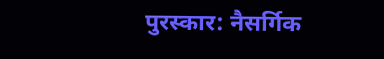पुरस्कार: नैसर्गिक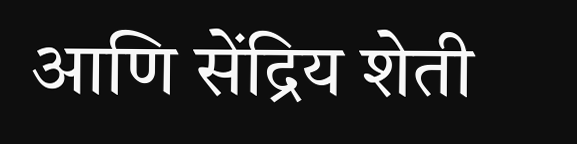आणि सेंद्रिय शेती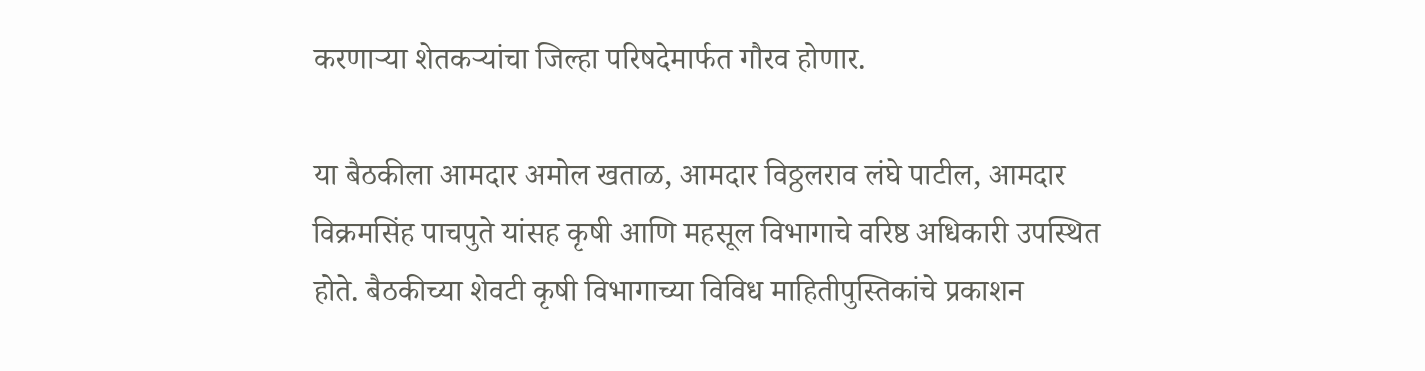करणाऱ्या शेतकऱ्यांचा जिल्हा परिषदेमार्फत गौरव होणार.

या बैठकीला आमदार अमोल खताळ, आमदार विठ्ठलराव लंघे पाटील, आमदार विक्रमसिंह पाचपुते यांसह कृषी आणि महसूल विभागाचे वरिष्ठ अधिकारी उपस्थित होते. बैठकीच्या शेवटी कृषी विभागाच्या विविध माहितीपुस्तिकांचे प्रकाशन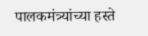पालकमंत्र्यांच्या हस्ते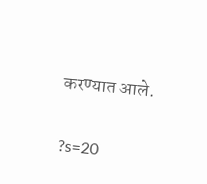करण्यात आले.

?s=20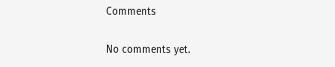Comments

No comments yet.